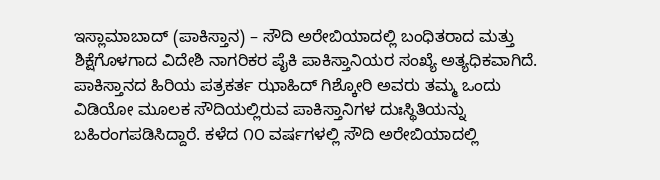ಇಸ್ಲಾಮಾಬಾದ್ (ಪಾಕಿಸ್ತಾನ) – ಸೌದಿ ಅರೇಬಿಯಾದಲ್ಲಿ ಬಂಧಿತರಾದ ಮತ್ತು ಶಿಕ್ಷೆಗೊಳಗಾದ ವಿದೇಶಿ ನಾಗರಿಕರ ಪೈಕಿ ಪಾಕಿಸ್ತಾನಿಯರ ಸಂಖ್ಯೆ ಅತ್ಯಧಿಕವಾಗಿದೆ. ಪಾಕಿಸ್ತಾನದ ಹಿರಿಯ ಪತ್ರಕರ್ತ ಝಾಹಿದ್ ಗಿಶ್ಕೋರಿ ಅವರು ತಮ್ಮ ಒಂದು ವಿಡಿಯೋ ಮೂಲಕ ಸೌದಿಯಲ್ಲಿರುವ ಪಾಕಿಸ್ತಾನಿಗಳ ದುಃಸ್ಥಿತಿಯನ್ನು ಬಹಿರಂಗಪಡಿಸಿದ್ದಾರೆ. ಕಳೆದ ೧೦ ವರ್ಷಗಳಲ್ಲಿ ಸೌದಿ ಅರೇಬಿಯಾದಲ್ಲಿ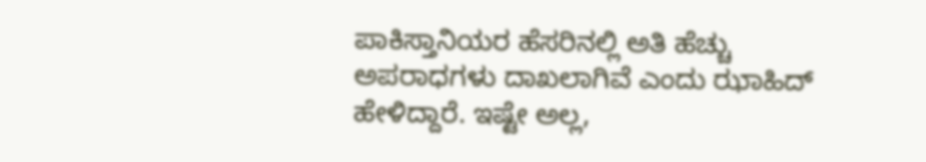ಪಾಕಿಸ್ತಾನಿಯರ ಹೆಸರಿನಲ್ಲಿ ಅತಿ ಹೆಚ್ಚು ಅಪರಾಧಗಳು ದಾಖಲಾಗಿವೆ ಎಂದು ಝಾಹಿದ್ ಹೇಳಿದ್ದಾರೆ. ಇಷ್ಟೇ ಅಲ್ಲ,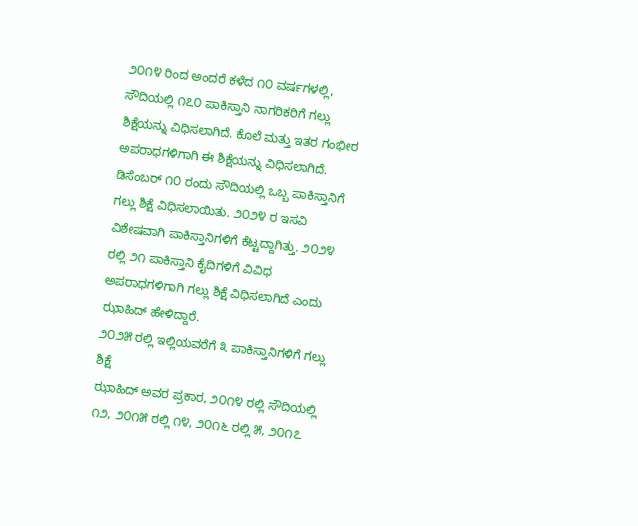೨೦೧೪ ರಿಂದ ಅಂದರೆ ಕಳೆದ ೧೦ ವರ್ಷಗಳಲ್ಲಿ, ಸೌದಿಯಲ್ಲಿ ೧೭೦ ಪಾಕಿಸ್ತಾನಿ ನಾಗರಿಕರಿಗೆ ಗಲ್ಲು ಶಿಕ್ಷೆಯನ್ನು ವಿಧಿಸಲಾಗಿದೆ. ಕೊಲೆ ಮತ್ತು ಇತರ ಗಂಭೀರ ಅಪರಾಧಗಳಿಗಾಗಿ ಈ ಶಿಕ್ಷೆಯನ್ನು ವಿಧಿಸಲಾಗಿದೆ.
ಡಿಸೆಂಬರ್ ೧೦ ರಂದು ಸೌದಿಯಲ್ಲಿ ಒಬ್ಬ ಪಾಕಿಸ್ತಾನಿಗೆ ಗಲ್ಲು ಶಿಕ್ಷೆ ವಿಧಿಸಲಾಯಿತು. ೨೦೨೪ ರ ಇಸವಿ ವಿಶೇಷವಾಗಿ ಪಾಕಿಸ್ತಾನಿಗಳಿಗೆ ಕೆಟ್ಟದ್ದಾಗಿತ್ತು. ೨೦೨೪ ರಲ್ಲಿ ೨೧ ಪಾಕಿಸ್ತಾನಿ ಕೈದಿಗಳಿಗೆ ವಿವಿಧ ಅಪರಾಧಗಳಿಗಾಗಿ ಗಲ್ಲು ಶಿಕ್ಷೆ ವಿಧಿಸಲಾಗಿದೆ ಎಂದು ಝಾಹಿದ್ ಹೇಳಿದ್ದಾರೆ.
೨೦೨೫ ರಲ್ಲಿ ಇಲ್ಲಿಯವರೆಗೆ ೩ ಪಾಕಿಸ್ತಾನಿಗಳಿಗೆ ಗಲ್ಲು ಶಿಕ್ಷೆ
ಝಾಹಿದ್ ಅವರ ಪ್ರಕಾರ, ೨೦೧೪ ರಲ್ಲಿ ಸೌದಿಯಲ್ಲಿ ೧೨, ೨೦೧೫ ರಲ್ಲಿ ೧೪, ೨೦೧೬ ರಲ್ಲಿ ೫, ೨೦೧೭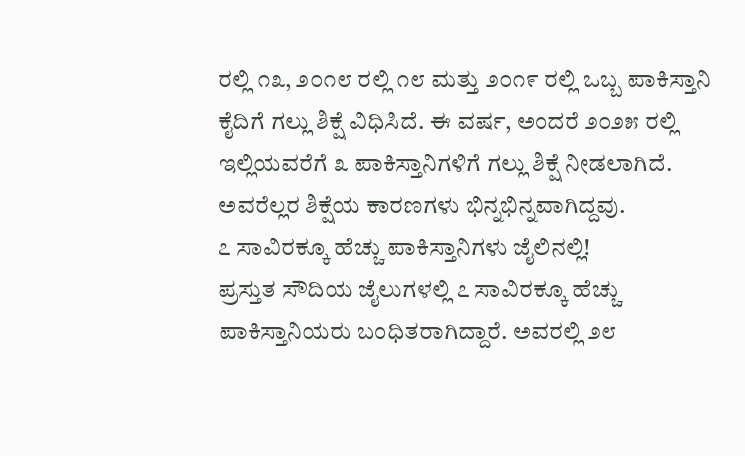ರಲ್ಲಿ ೧೩, ೨೦೧೮ ರಲ್ಲಿ ೧೮ ಮತ್ತು ೨೦೧೯ ರಲ್ಲಿ ಒಬ್ಬ ಪಾಕಿಸ್ತಾನಿ ಕೈದಿಗೆ ಗಲ್ಲು ಶಿಕ್ಷೆ ವಿಧಿಸಿದೆ. ಈ ವರ್ಷ, ಅಂದರೆ ೨೦೨೫ ರಲ್ಲಿ ಇಲ್ಲಿಯವರೆಗೆ ೩ ಪಾಕಿಸ್ತಾನಿಗಳಿಗೆ ಗಲ್ಲು ಶಿಕ್ಷೆ ನೀಡಲಾಗಿದೆ. ಅವರೆಲ್ಲರ ಶಿಕ್ಷೆಯ ಕಾರಣಗಳು ಭಿನ್ನಭಿನ್ನವಾಗಿದ್ದವು.
೭ ಸಾವಿರಕ್ಕೂ ಹೆಚ್ಚು ಪಾಕಿಸ್ತಾನಿಗಳು ಜೈಲಿನಲ್ಲಿ!
ಪ್ರಸ್ತುತ ಸೌದಿಯ ಜೈಲುಗಳಲ್ಲಿ ೭ ಸಾವಿರಕ್ಕೂ ಹೆಚ್ಚು ಪಾಕಿಸ್ತಾನಿಯರು ಬಂಧಿತರಾಗಿದ್ದಾರೆ. ಅವರಲ್ಲಿ ೨೮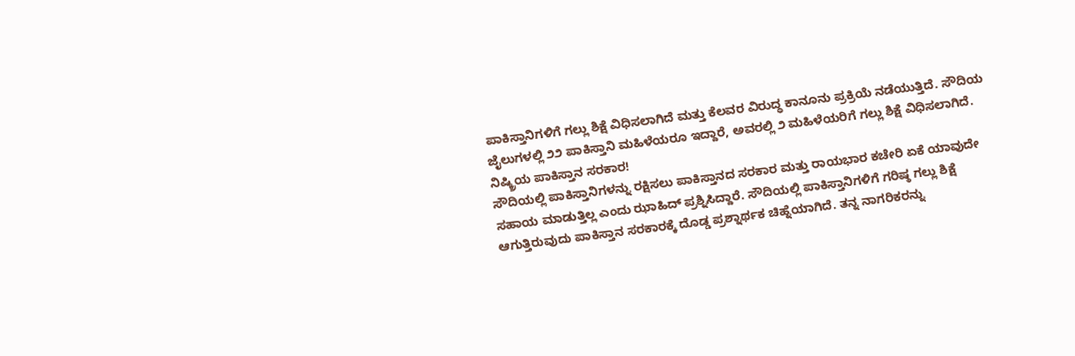ಪಾಕಿಸ್ತಾನಿಗಳಿಗೆ ಗಲ್ಲು ಶಿಕ್ಷೆ ವಿಧಿಸಲಾಗಿದೆ ಮತ್ತು ಕೆಲವರ ವಿರುದ್ಧ ಕಾನೂನು ಪ್ರಕ್ರಿಯೆ ನಡೆಯುತ್ತಿದೆ. ಸೌದಿಯ ಜೈಲುಗಳಲ್ಲಿ ೨೨ ಪಾಕಿಸ್ತಾನಿ ಮಹಿಳೆಯರೂ ಇದ್ದಾರೆ, ಅವರಲ್ಲಿ ೨ ಮಹಿಳೆಯರಿಗೆ ಗಲ್ಲು ಶಿಕ್ಷೆ ವಿಧಿಸಲಾಗಿದೆ.
ನಿಷ್ಕ್ರಿಯ ಪಾಕಿಸ್ತಾನ ಸರಕಾರ!
ಸೌದಿಯಲ್ಲಿ ಪಾಕಿಸ್ತಾನಿಗಳನ್ನು ರಕ್ಷಿಸಲು ಪಾಕಿಸ್ತಾನದ ಸರಕಾರ ಮತ್ತು ರಾಯಭಾರ ಕಚೇರಿ ಏಕೆ ಯಾವುದೇ ಸಹಾಯ ಮಾಡುತ್ತಿಲ್ಲ ಎಂದು ಝಾಹಿದ್ ಪ್ರಶ್ನಿಸಿದ್ದಾರೆ. ಸೌದಿಯಲ್ಲಿ ಪಾಕಿಸ್ತಾನಿಗಳಿಗೆ ಗರಿಷ್ಠ ಗಲ್ಲು ಶಿಕ್ಷೆ ಆಗುತ್ತಿರುವುದು ಪಾಕಿಸ್ತಾನ ಸರಕಾರಕ್ಕೆ ದೊಡ್ಡ ಪ್ರಶ್ನಾರ್ಥಕ ಚಿಹ್ನೆಯಾಗಿದೆ. ತನ್ನ ನಾಗರಿಕರನ್ನು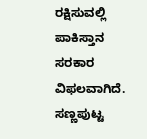ರಕ್ಷಿಸುವಲ್ಲಿ ಪಾಕಿಸ್ತಾನ ಸರಕಾರ ವಿಫಲವಾಗಿದೆ. ಸಣ್ಣಪುಟ್ಟ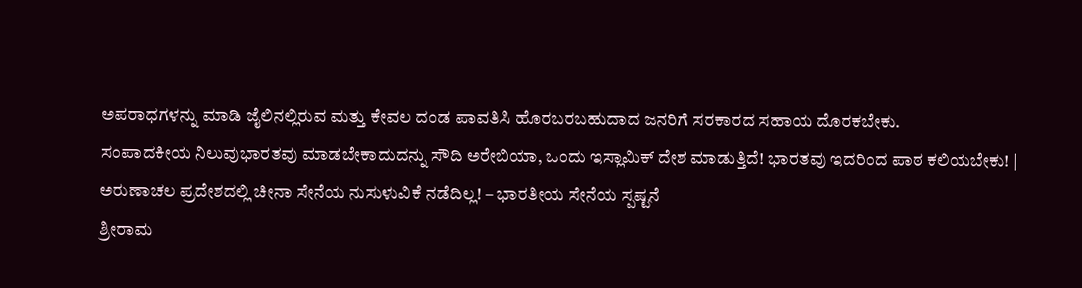ಅಪರಾಧಗಳನ್ನು ಮಾಡಿ ಜೈಲಿನಲ್ಲಿರುವ ಮತ್ತು ಕೇವಲ ದಂಡ ಪಾವತಿಸಿ ಹೊರಬರಬಹುದಾದ ಜನರಿಗೆ ಸರಕಾರದ ಸಹಾಯ ದೊರಕಬೇಕು.
ಸಂಪಾದಕೀಯ ನಿಲುವುಭಾರತವು ಮಾಡಬೇಕಾದುದನ್ನು ಸೌದಿ ಅರೇಬಿಯಾ, ಒಂದು ಇಸ್ಲಾಮಿಕ್ ದೇಶ ಮಾಡುತ್ತಿದೆ! ಭಾರತವು ಇದರಿಂದ ಪಾಠ ಕಲಿಯಬೇಕು! |
ಅರುಣಾಚಲ ಪ್ರದೇಶದಲ್ಲಿ ಚೀನಾ ಸೇನೆಯ ನುಸುಳುವಿಕೆ ನಡೆದಿಲ್ಲ! – ಭಾರತೀಯ ಸೇನೆಯ ಸ್ಪಷ್ಟನೆ
ಶ್ರೀರಾಮ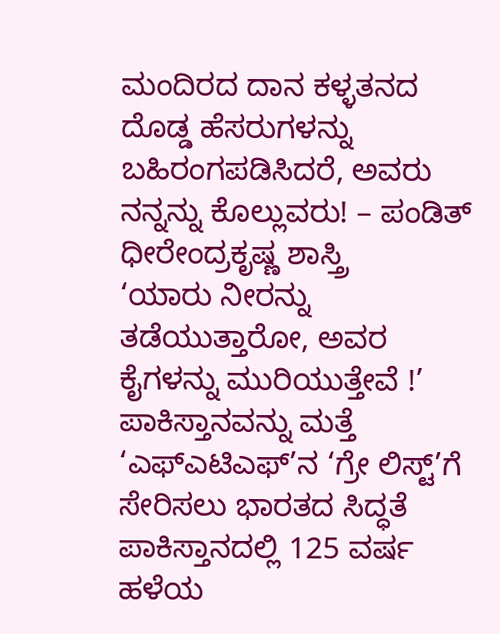ಮಂದಿರದ ದಾನ ಕಳ್ಳತನದ ದೊಡ್ಡ ಹೆಸರುಗಳನ್ನು ಬಹಿರಂಗಪಡಿಸಿದರೆ, ಅವರು ನನ್ನನ್ನು ಕೊಲ್ಲುವರು! – ಪಂಡಿತ್ ಧೀರೇಂದ್ರಕೃಷ್ಣ ಶಾಸ್ತ್ರಿ
‘ಯಾರು ನೀರನ್ನು ತಡೆಯುತ್ತಾರೋ, ಅವರ ಕೈಗಳನ್ನು ಮುರಿಯುತ್ತೇವೆ !’
ಪಾಕಿಸ್ತಾನವನ್ನು ಮತ್ತೆ ‘ಎಫ್ಎಟಿಎಫ್’ನ ‘ಗ್ರೇ ಲಿಸ್ಟ್’ಗೆ ಸೇರಿಸಲು ಭಾರತದ ಸಿದ್ಧತೆ
ಪಾಕಿಸ್ತಾನದಲ್ಲಿ 125 ವರ್ಷ ಹಳೆಯ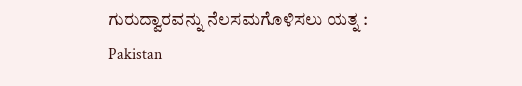ಗುರುದ್ವಾರವನ್ನು ನೆಲಸಮಗೊಳಿಸಲು ಯತ್ನ : Pakistan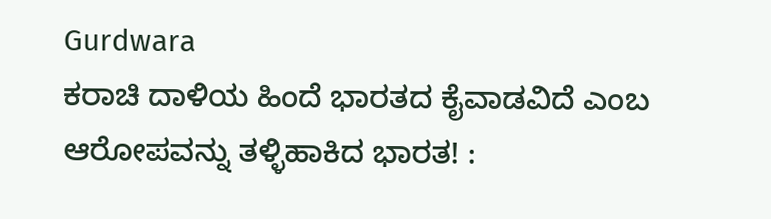Gurdwara
ಕರಾಚಿ ದಾಳಿಯ ಹಿಂದೆ ಭಾರತದ ಕೈವಾಡವಿದೆ ಎಂಬ ಆರೋಪವನ್ನು ತಳ್ಳಿಹಾಕಿದ ಭಾರತ! :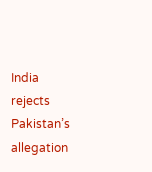India rejects Pakistan’s allegation